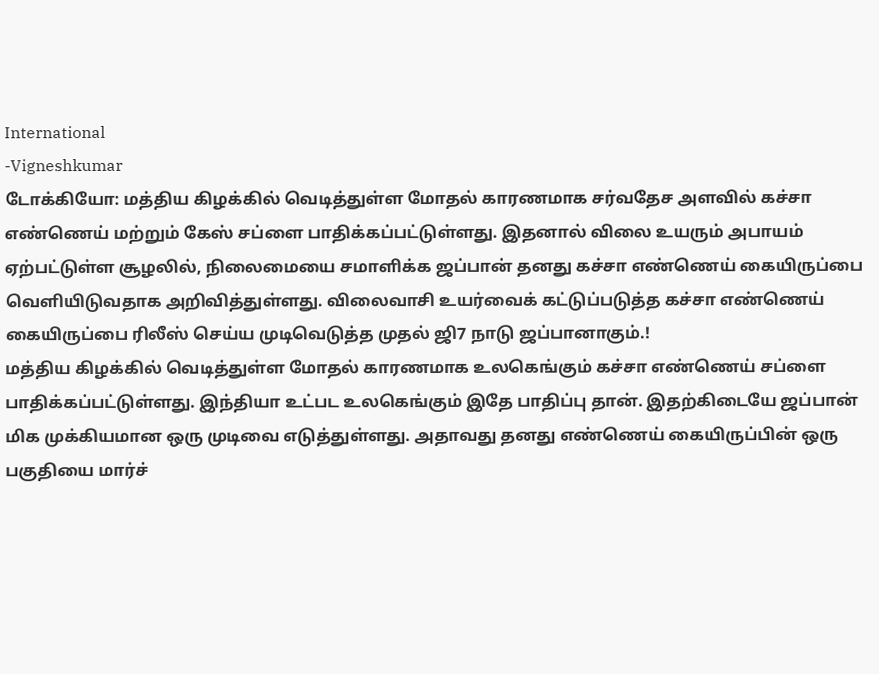International
-Vigneshkumar
டோக்கியோ: மத்திய கிழக்கில் வெடித்துள்ள மோதல் காரணமாக சர்வதேச அளவில் கச்சா எண்ணெய் மற்றும் கேஸ் சப்ளை பாதிக்கப்பட்டுள்ளது. இதனால் விலை உயரும் அபாயம் ஏற்பட்டுள்ள சூழலில், நிலைமையை சமாளிக்க ஜப்பான் தனது கச்சா எண்ணெய் கையிருப்பை வெளியிடுவதாக அறிவித்துள்ளது. விலைவாசி உயர்வைக் கட்டுப்படுத்த கச்சா எண்ணெய் கையிருப்பை ரிலீஸ் செய்ய முடிவெடுத்த முதல் ஜி7 நாடு ஜப்பானாகும்.!
மத்திய கிழக்கில் வெடித்துள்ள மோதல் காரணமாக உலகெங்கும் கச்சா எண்ணெய் சப்ளை பாதிக்கப்பட்டுள்ளது. இந்தியா உட்பட உலகெங்கும் இதே பாதிப்பு தான். இதற்கிடையே ஜப்பான் மிக முக்கியமான ஒரு முடிவை எடுத்துள்ளது. அதாவது தனது எண்ணெய் கையிருப்பின் ஒரு பகுதியை மார்ச்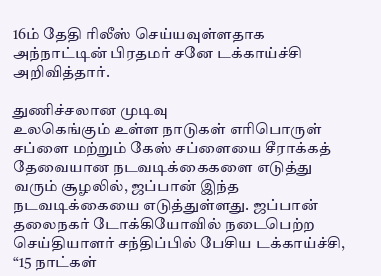16ம் தேதி ரிலீஸ் செய்யவுள்ளதாக அந்நாட்டின் பிரதமர் சனே டக்காய்ச்சி அறிவித்தார்.

துணிச்சலான முடிவு
உலகெங்கும் உள்ள நாடுகள் எரிபொருள் சப்ளை மற்றும் கேஸ் சப்ளையை சீராக்கத் தேவையான நடவடிக்கைகளை எடுத்து வரும் சூழலில், ஜப்பான் இந்த நடவடிக்கையை எடுத்துள்ளது. ஜப்பான் தலைநகர் டோக்கியோவில் நடைபெற்ற செய்தியாளர் சந்திப்பில் பேசிய டக்காய்ச்சி, “15 நாட்கள்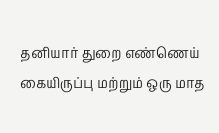தனியார் துறை எண்ணெய் கையிருப்பு மற்றும் ஒரு மாத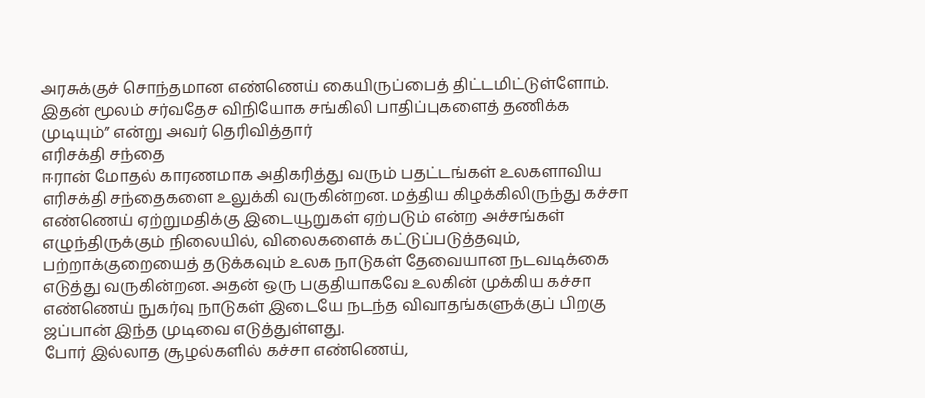அரசுக்குச் சொந்தமான எண்ணெய் கையிருப்பைத் திட்டமிட்டுள்ளோம். இதன் மூலம் சர்வதேச விநியோக சங்கிலி பாதிப்புகளைத் தணிக்க முடியும்” என்று அவர் தெரிவித்தார்
எரிசக்தி சந்தை
ஈரான் மோதல் காரணமாக அதிகரித்து வரும் பதட்டங்கள் உலகளாவிய எரிசக்தி சந்தைகளை உலுக்கி வருகின்றன. மத்திய கிழக்கிலிருந்து கச்சா எண்ணெய் ஏற்றுமதிக்கு இடையூறுகள் ஏற்படும் என்ற அச்சங்கள் எழுந்திருக்கும் நிலையில், விலைகளைக் கட்டுப்படுத்தவும், பற்றாக்குறையைத் தடுக்கவும் உலக நாடுகள் தேவையான நடவடிக்கை எடுத்து வருகின்றன. அதன் ஒரு பகுதியாகவே உலகின் முக்கிய கச்சா எண்ணெய் நுகர்வு நாடுகள் இடையே நடந்த விவாதங்களுக்குப் பிறகு ஜப்பான் இந்த முடிவை எடுத்துள்ளது.
போர் இல்லாத சூழல்களில் கச்சா எண்ணெய்,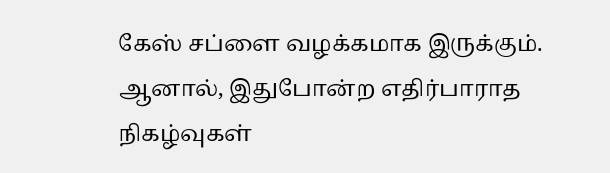கேஸ் சப்ளை வழக்கமாக இருக்கும். ஆனால், இதுபோன்ற எதிர்பாராத நிகழ்வுகள்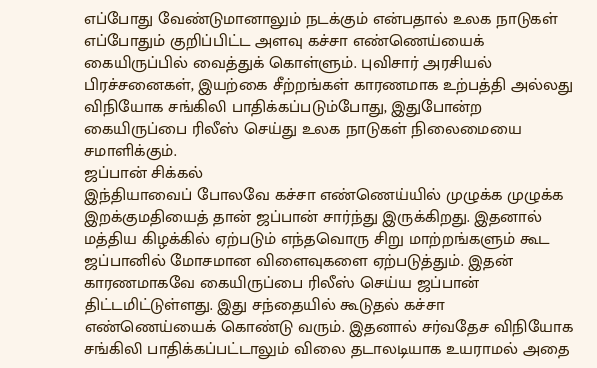எப்போது வேண்டுமானாலும் நடக்கும் என்பதால் உலக நாடுகள் எப்போதும் குறிப்பிட்ட அளவு கச்சா எண்ணெய்யைக் கையிருப்பில் வைத்துக் கொள்ளும். புவிசார் அரசியல் பிரச்சனைகள், இயற்கை சீற்றங்கள் காரணமாக உற்பத்தி அல்லது விநியோக சங்கிலி பாதிக்கப்படும்போது, இதுபோன்ற கையிருப்பை ரிலீஸ் செய்து உலக நாடுகள் நிலைமையை சமாளிக்கும்.
ஜப்பான் சிக்கல்
இந்தியாவைப் போலவே கச்சா எண்ணெய்யில் முழுக்க முழுக்க இறக்குமதியைத் தான் ஜப்பான் சார்ந்து இருக்கிறது. இதனால் மத்திய கிழக்கில் ஏற்படும் எந்தவொரு சிறு மாற்றங்களும் கூட ஜப்பானில் மோசமான விளைவுகளை ஏற்படுத்தும். இதன் காரணமாகவே கையிருப்பை ரிலீஸ் செய்ய ஜப்பான் திட்டமிட்டுள்ளது. இது சந்தையில் கூடுதல் கச்சா எண்ணெய்யைக் கொண்டு வரும். இதனால் சர்வதேச விநியோக சங்கிலி பாதிக்கப்பட்டாலும் விலை தடாலடியாக உயராமல் அதை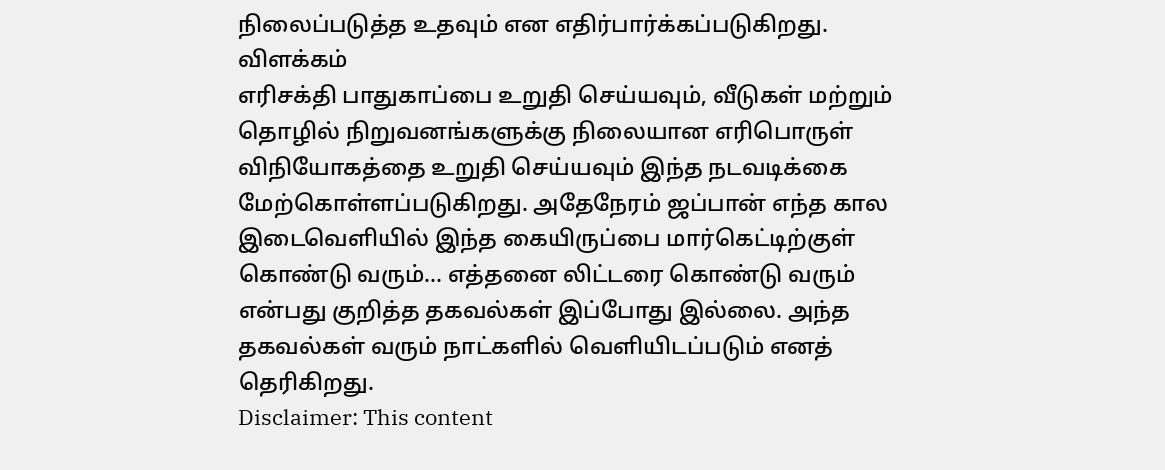நிலைப்படுத்த உதவும் என எதிர்பார்க்கப்படுகிறது.
விளக்கம்
எரிசக்தி பாதுகாப்பை உறுதி செய்யவும், வீடுகள் மற்றும் தொழில் நிறுவனங்களுக்கு நிலையான எரிபொருள் விநியோகத்தை உறுதி செய்யவும் இந்த நடவடிக்கை மேற்கொள்ளப்படுகிறது. அதேநேரம் ஜப்பான் எந்த கால இடைவெளியில் இந்த கையிருப்பை மார்கெட்டிற்குள் கொண்டு வரும்… எத்தனை லிட்டரை கொண்டு வரும் என்பது குறித்த தகவல்கள் இப்போது இல்லை. அந்த தகவல்கள் வரும் நாட்களில் வெளியிடப்படும் எனத் தெரிகிறது.
Disclaimer: This content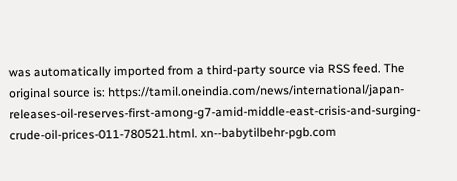was automatically imported from a third-party source via RSS feed. The original source is: https://tamil.oneindia.com/news/international/japan-releases-oil-reserves-first-among-g7-amid-middle-east-crisis-and-surging-crude-oil-prices-011-780521.html. xn--babytilbehr-pgb.com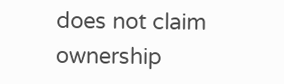does not claim ownership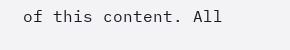of this content. All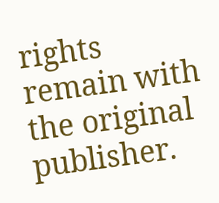rights remain with the original publisher.